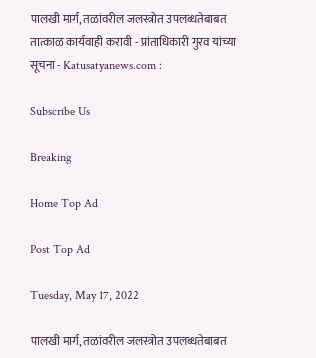पालखी मार्ग, तळांवरील जलस्त्रोत उपलब्धतेबाबत तात्काळ कार्यवाही करावी - प्रांताधिकारी गुरव यांच्या सूचना - Katusatyanews.com :

Subscribe Us

Breaking

Home Top Ad

Post Top Ad

Tuesday, May 17, 2022

पालखी मार्ग, तळांवरील जलस्त्रोत उपलब्धतेबाबत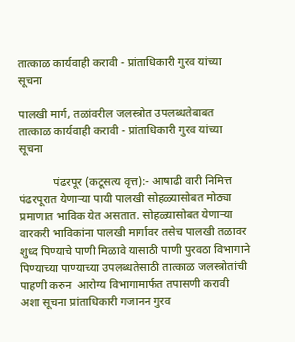तात्काळ कार्यवाही करावी - प्रांताधिकारी गुरव यांच्या सूचना

पालखी मार्ग, तळांवरील जलस्त्रोत उपलब्धतेबाबत तात्काळ कार्यवाही करावी - प्रांताधिकारी गुरव यांच्या सूचना

            पंढरपूर (कटूसत्य वृत्त):- आषाढी वारी निमित्त पंढरपूरात येणाऱ्या पायी पालखी सोहळ्यासोबत मोठ्या प्रमाणात भाविक येत असतात. सोहळ्यासोबत येणाऱ्या वारकरी भाविकांना पालखी मार्गावर तसेच पालखी तळावर शुध्द पिण्याचे पाणी मिळावे यासाठी पाणी पुरवठा विभागाने पिण्याच्या पाण्याच्या उपलब्धतेसाठी तात्काळ जलस्त्रोतांची  पाहणी करुन  आरोग्य विभागामार्फत तपासणी करावी अशा सूचना प्रांताधिकारी गजानन गुरव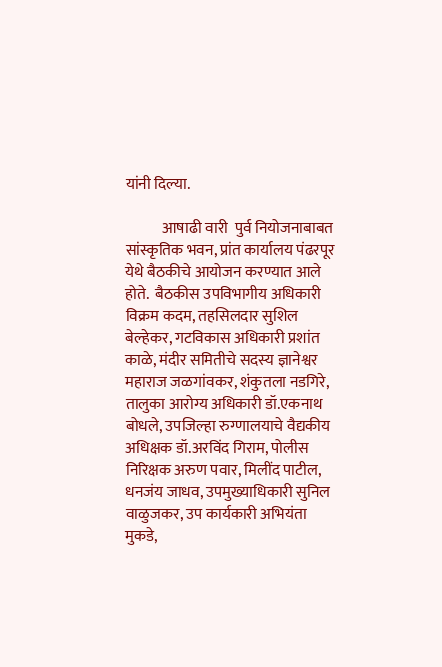यांनी दिल्या.

            आषाढी वारी  पुर्व नियोजनाबाबत सांस्कृतिक भवन, प्रांत कार्यालय पंढरपूर येथे बैठकीचे आयोजन करण्यात आले होते.  बैठकीस उपविभागीय अधिकारी विक्रम कदम, तहसिलदार सुशिल बेल्हेकर, गटविकास अधिकारी प्रशांत काळे, मंदीर समितीचे सदस्य ज्ञानेश्वर महाराज जळगांवकर, शंकुतला नडगिरे, तालुका आरोग्य अधिकारी डॉ.एकनाथ बोधले, उपजिल्हा रुग्णालयाचे वैद्यकीय अधिक्षक डॉ.अरविंद गिराम, पोलीस निरिक्षक अरुण पवार, मिलींद पाटील, धनजंय जाधव, उपमुख्याधिकारी सुनिल वाळुजकर, उप कार्यकारी अभियंता मुकडे,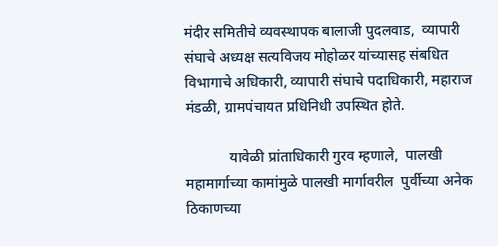मंदीर समितीचे व्यवस्थापक बालाजी पुदलवाड,  व्यापारी संघाचे अध्यक्ष सत्यविजय मोहोळर यांच्यासह संबधित विभागाचे अधिकारी, व्यापारी संघाचे पदाधिकारी, महाराज मंडळी, ग्रामपंचायत प्रधिनिधी उपस्थित होते.

            यावेळी प्रांताधिकारी गुरव म्हणाले,  पालखी महामार्गाच्या कामांमुळे पालखी मार्गावरील  पुर्वीच्या अनेक ठिकाणच्या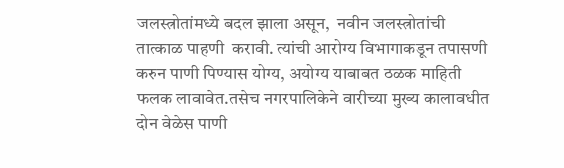जलस्त्रोतांमध्ये बदल झाला असून,  नवीन जलस्त्रोतांची  तात्काळ पाहणी  करावी. त्यांची आरोग्य विभागाकडून तपासणी करुन पाणी पिण्यास योग्य, अयोग्य याबाबत ठळक माहिती फलक लावावेत.तसेच नगरपालिकेने वारीच्या मुख्य कालावधीत दोन वेळेस पाणी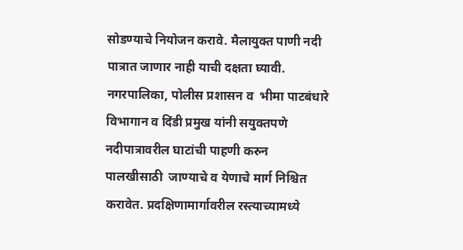सोडण्याचे नियोजन करावे. मैलायुक्त पाणी नदी पात्रात जाणार नाही याची दक्षता घ्यावी. नगरपालिका, पोलीस प्रशासन व  भीमा पाटबंधारे विभागान व दिंडी प्रमुख यांनी सयुक्तपणे नदीपात्रावरील घाटांची पाहणी करुन  पालखीसाठी  जाण्याचे व येणाचे मार्ग निश्चित करावेत. प्रदक्षिणामार्गावरील रस्त्याच्यामध्ये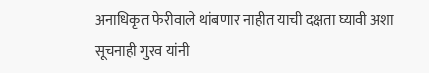अनाधिकृत फेरीवाले थांबणार नाहीत याची दक्षता घ्यावी अशा सूचनाही गुरव यांनी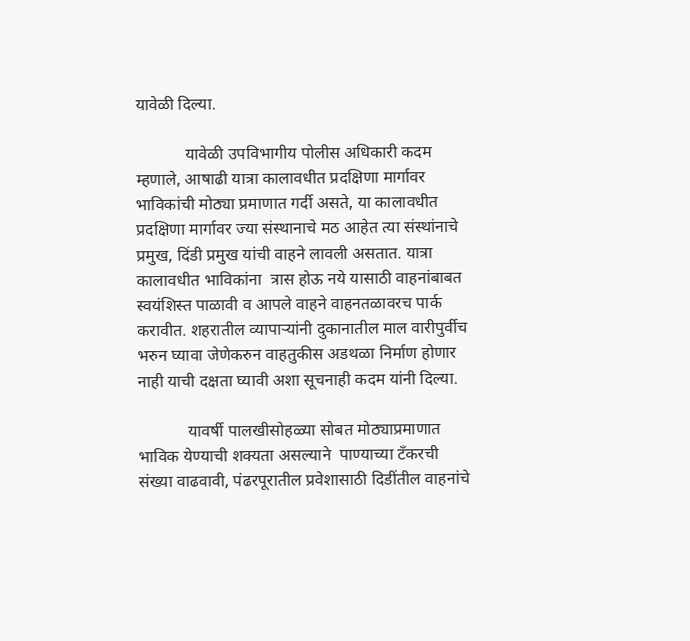यावेळी दिल्या.

            यावेळी उपविभागीय पोलीस अधिकारी कदम म्हणाले, आषाढी यात्रा कालावधीत प्रदक्षिणा मार्गावर भाविकांची मोठ्या प्रमाणात गर्दी असते, या कालावधीत प्रदक्षिणा मार्गावर ज्या संस्थानाचे मठ आहेत त्या संस्थांनाचे प्रमुख, दिंडी प्रमुख यांची वाहने लावली असतात. यात्रा कालावधीत भाविकांना  त्रास होऊ नये यासाठी वाहनांबाबत स्वयंशिस्त पाळावी व आपले वाहने वाहनतळावरच पार्क करावीत. शहरातील व्यापाऱ्यांनी दुकानातील माल वारीपुर्वीच भरुन घ्यावा जेणेकरुन वाहतुकीस अडथळा निर्माण होणार नाही याची दक्षता घ्यावी अशा सूचनाही कदम यांनी दिल्या.

            यावर्षी पालखीसोहळ्या सोबत मोठ्याप्रमाणात भाविक येण्याची शक्यता असल्याने  पाण्याच्या टँकरची संख्या वाढवावी, पंढरपूरातील प्रवेशासाठी दिडींतील वाहनांचे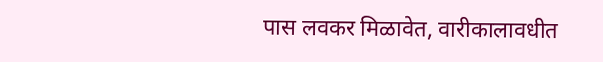पास लवकर मिळावेत, वारीकालावधीत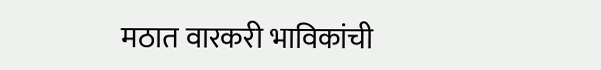मठात वारकरी भाविकांची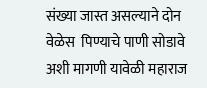संख्या जास्त असल्याने दोन वेळेस  पिण्याचे पाणी सोडावे अशी मागणी यावेळी महाराज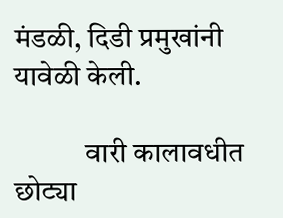मंडळी, दिडी प्रमुखांनी यावेळी केली.

            वारी कालावधीत छोट्या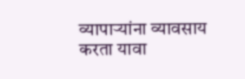व्यापाऱ्यांना व्यावसाय करता यावा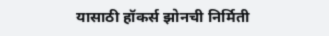यासाठी हॉकर्स झोनची निर्मिती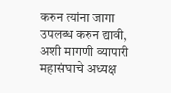करुन त्यांना जागा उपलब्ध करुन द्यावी, अशी मागणी व्यापारी महासंघाचे अध्यक्ष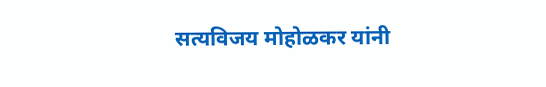सत्यविजय मोहोळकर यांनी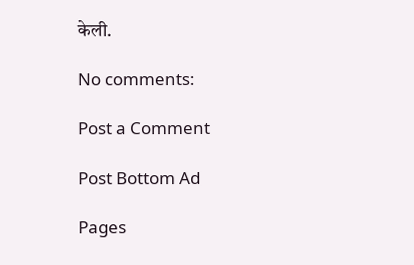केली.

No comments:

Post a Comment

Post Bottom Ad

Pages